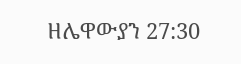ዘሌዋውያን 27:30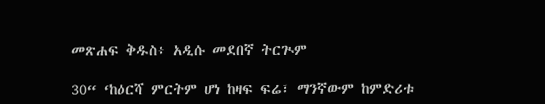መጽሐፍ ቅዱስ፥ አዲሱ መደበኛ ትርጒም

30“ ‘ከዕርሻ ምርትም ሆነ ከዛፍ ፍሬ፣ ማንኛውም ከምድሪቱ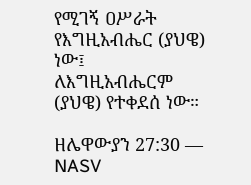የሚገኝ ዐሥራት የእግዚአብሔር (ያህዌ) ነው፤ ለእግዚአብሔርም (ያህዌ) የተቀደሰ ነው።

ዘሌዋውያን 27:30 — NASV